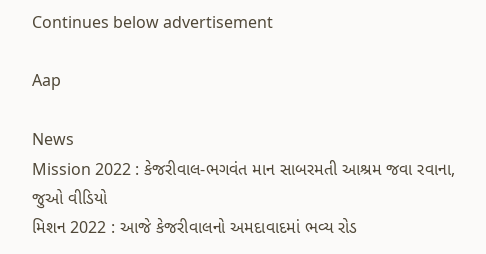Continues below advertisement

Aap

News
Mission 2022 : કેજરીવાલ-ભગવંત માન સાબરમતી આશ્રમ જવા રવાના, જુઓ વીડિયો
મિશન 2022 : આજે કેજરીવાલનો અમદાવાદમાં ભવ્ય રોડ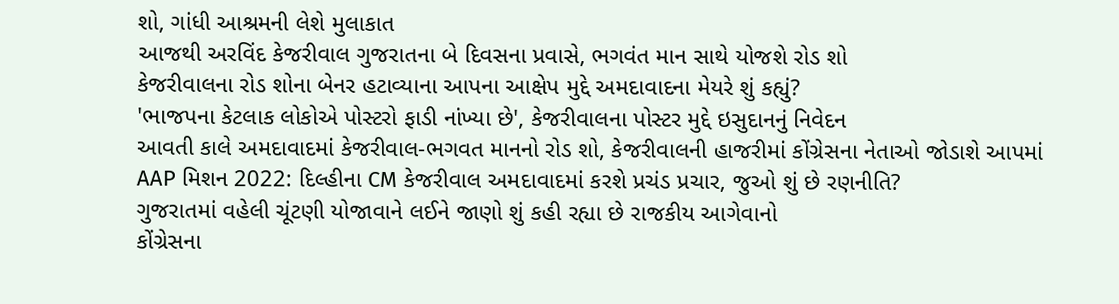શો, ગાંધી આશ્રમની લેશે મુલાકાત
આજથી અરવિંદ કેજરીવાલ ગુજરાતના બે દિવસના પ્રવાસે, ભગવંત માન સાથે યોજશે રોડ શો
કેજરીવાલના રોડ શોના બેનર હટાવ્યાના આપના આક્ષેપ મુદ્દે અમદાવાદના મેયરે શું કહ્યું?
'ભાજપના કેટલાક લોકોએ પોસ્ટરો ફાડી નાંખ્યા છે', કેજરીવાલના પોસ્ટર મુદ્દે ઇસુદાનનું નિવેદન
આવતી કાલે અમદાવાદમાં કેજરીવાલ-ભગવત માનનો રોડ શો, કેજરીવાલની હાજરીમાં કોંગ્રેસના નેતાઓ જોડાશે આપમાં
AAP મિશન 2022: દિલ્હીના CM કેજરીવાલ અમદાવાદમાં કરશે પ્રચંડ પ્રચાર, જુઓ શું છે રણનીતિ?
ગુજરાતમાં વહેલી ચૂંટણી યોજાવાને લઈને જાણો શું કહી રહ્યા છે રાજકીય આગેવાનો
કોંગ્રેસના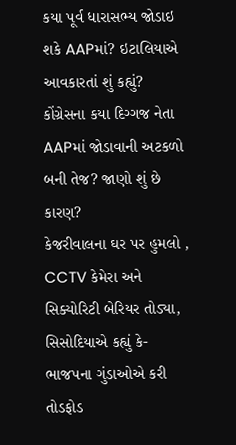કયા પૂર્વ ધારાસભ્ય જોડાઇ શકે AAPમાં? ઇટાલિયાએ આવકારતાં શું કહ્યું?
કોંગ્રેસના કયા દિગ્ગજ નેતા AAPમાં જોડાવાની અટકળો બની તેજ? જાણો શું છે કારણ?
કેજરીવાલના ઘર પર હુમલો , CCTV કેમેરા અને સિક્યોરિટી બેરિયર તોડ્યા, સિસોદિયાએ કહ્યું કે- ભાજપના ગુંડાઓએ કરી તોડફોડ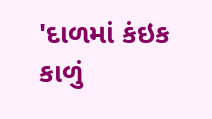'દાળમાં કંઇક કાળું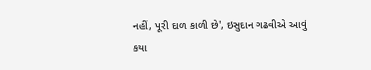નહીં, પૂરી દાળ કાળી છે', ઇસુદાન ગઢવીએ આવું કયા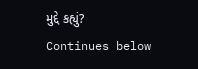મુદ્દે કહ્યું?
Continues below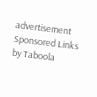advertisement
Sponsored Links by Taboola